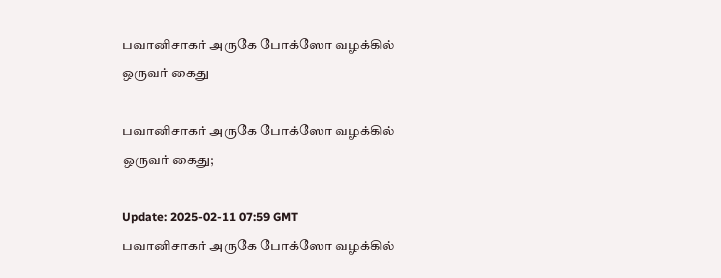பவானிசாகர் அருகே போக்ஸோ வழக்கில் ஒருவர் கைது

பவானிசாகர் அருகே போக்ஸோ வழக்கில் ஒருவர் கைது;

Update: 2025-02-11 07:59 GMT
பவானிசாகர் அருகே போக்ஸோ வழக்கில்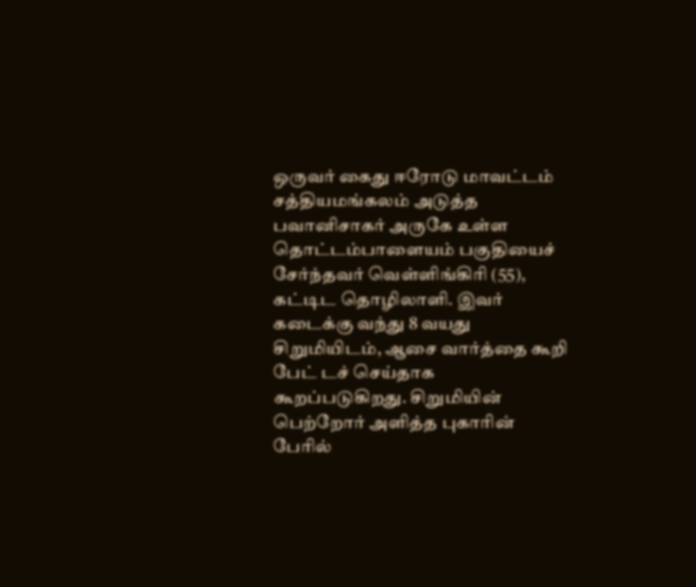ஒருவர் கைது ஈரோடு மாவட்டம் சத்தியமங்கலம் அடுத்த பவானிசாகர் அருகே உள்ள தொட்டம்பாளையம் பகுதியைச் சேர்ந்தவர் வெள்ளிங்கிரி (55), கட்டிட தொழிலாளி. இவர் கடைக்கு வந்து 8 வயது சிறுமியிடம், ஆசை வார்த்தை கூறி பேட் டச் செய்தாக கூறப்படுகிறது. சிறுமியின் பெற்றோர் அளித்த புகாரின் பேரில்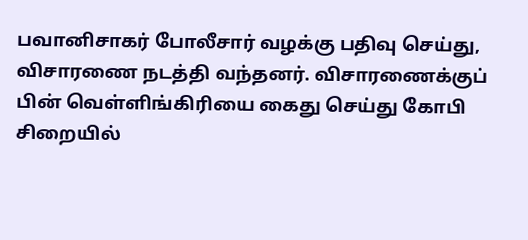பவானிசாகர் போலீசார் வழக்கு பதிவு செய்து, விசாரணை நடத்தி வந்தனர். விசாரணைக்குப் பின் வெள்ளிங்கிரியை கைது செய்து கோபி சிறையில்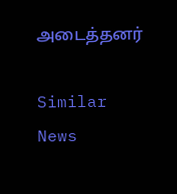அடைத்தனர்

Similar News